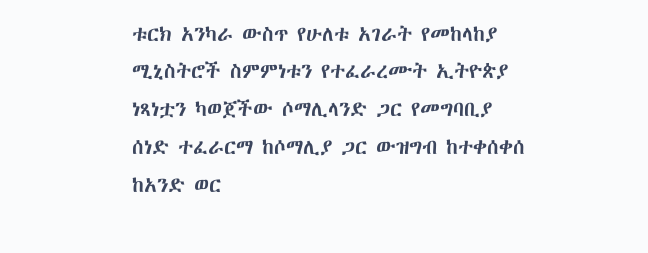ቱርክ አንካራ ውስጥ የሁለቱ አገራት የመከላከያ ሚኒስትሮች ስምምነቱን የተፈራረሙት ኢትዮጵያ ነጻነቷን ካወጀችው ሶማሊላንድ ጋር የመግባቢያ ሰነድ ተፈራርማ ከሶማሊያ ጋር ውዝግብ ከተቀሰቀሰ ከአንድ ወር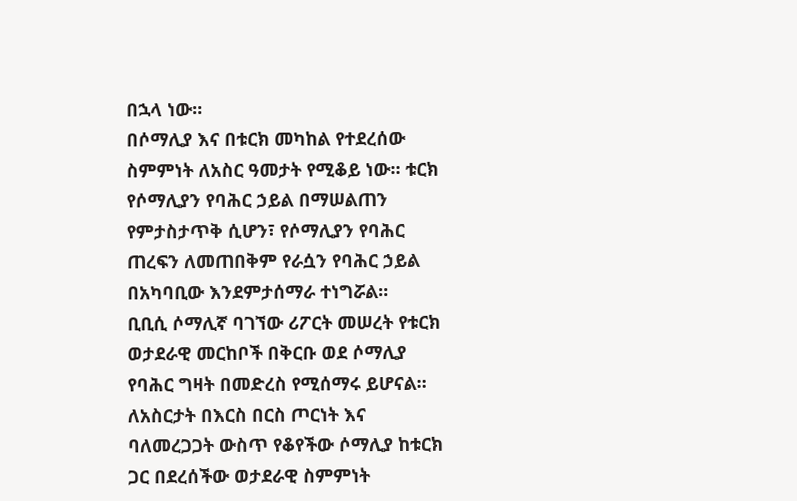በኋላ ነው።
በሶማሊያ እና በቱርክ መካከል የተደረሰው ስምምነት ለአስር ዓመታት የሚቆይ ነው። ቱርክ የሶማሊያን የባሕር ኃይል በማሠልጠን የምታስታጥቅ ሲሆን፣ የሶማሊያን የባሕር ጠረፍን ለመጠበቅም የራሷን የባሕር ኃይል በአካባቢው እንደምታሰማራ ተነግሯል።
ቢቢሲ ሶማሊኛ ባገኘው ሪፖርት መሠረት የቱርክ ወታደራዊ መርከቦች በቅርቡ ወደ ሶማሊያ የባሕር ግዛት በመድረስ የሚሰማሩ ይሆናል።
ለአስርታት በእርስ በርስ ጦርነት እና ባለመረጋጋት ውስጥ የቆየችው ሶማሊያ ከቱርክ ጋር በደረሰችው ወታደራዊ ስምምነት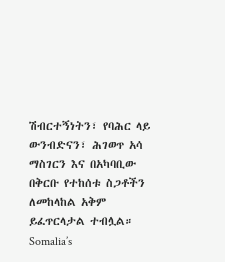ሽብርተኝነትን፣ የባሕር ላይ ውንብድናን፣ ሕገወጥ አሳ ማስገርን እና በአካባቢው በቅርቡ የተከሰቱ ስጋቶችን ለመከላከል አቅም ይፈጥርላታል ተብሏል።
Somalia’s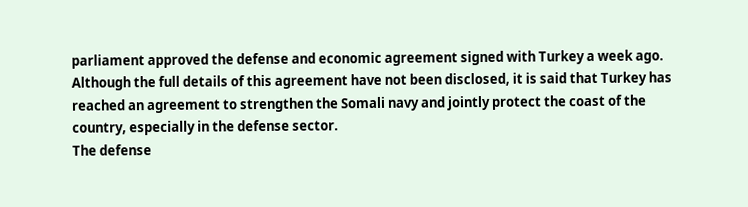parliament approved the defense and economic agreement signed with Turkey a week ago. Although the full details of this agreement have not been disclosed, it is said that Turkey has reached an agreement to strengthen the Somali navy and jointly protect the coast of the country, especially in the defense sector.
The defense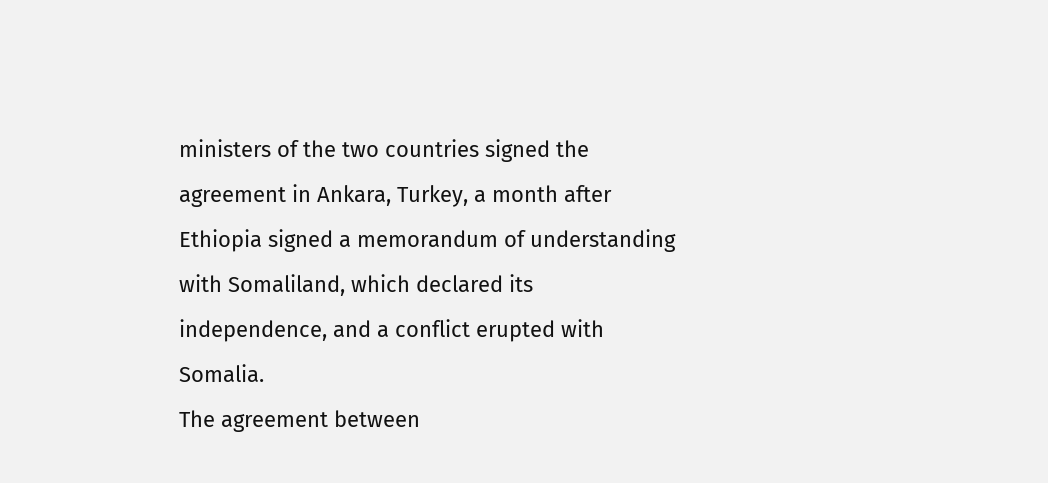ministers of the two countries signed the agreement in Ankara, Turkey, a month after Ethiopia signed a memorandum of understanding with Somaliland, which declared its independence, and a conflict erupted with Somalia.
The agreement between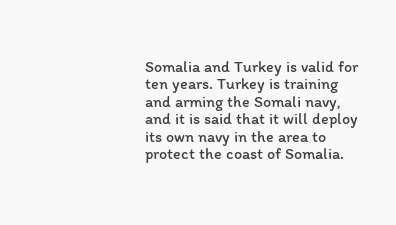Somalia and Turkey is valid for ten years. Turkey is training and arming the Somali navy, and it is said that it will deploy its own navy in the area to protect the coast of Somalia.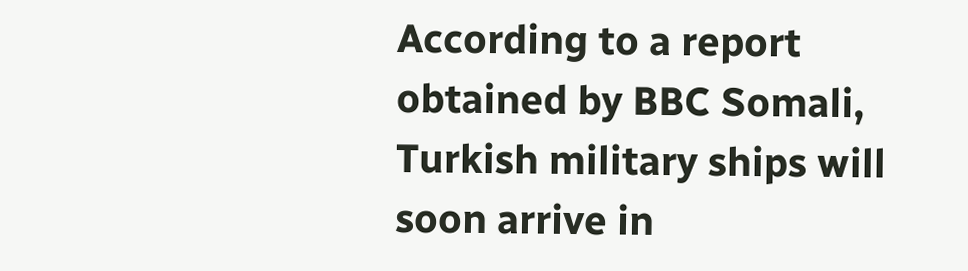According to a report obtained by BBC Somali, Turkish military ships will soon arrive in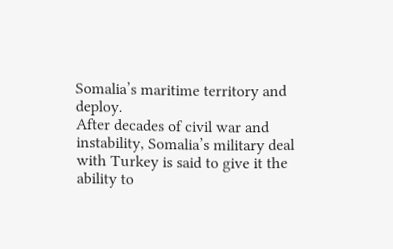Somalia’s maritime territory and deploy.
After decades of civil war and instability, Somalia’s military deal with Turkey is said to give it the ability to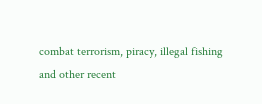combat terrorism, piracy, illegal fishing and other recent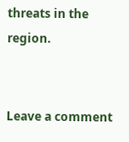threats in the region.


Leave a comment